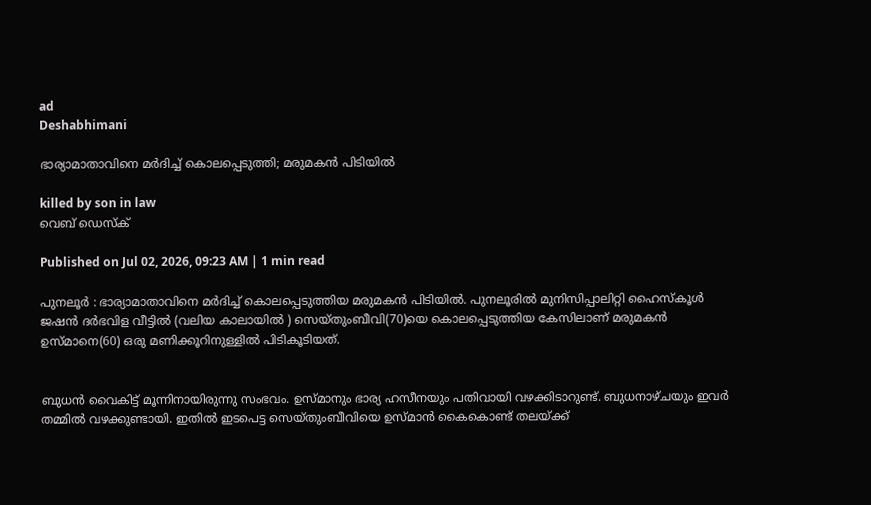ad
Deshabhimani

ഭാര്യാമാതാവിനെ മർദിച്ച് കൊലപ്പെടുത്തി; മരുമകൻ പിടിയിൽ

killed by son in law
വെബ് ഡെസ്ക്

Published on Jul 02, 2026, 09:23 AM | 1 min read

പുനലൂർ : ഭാര്യാമാതാവിനെ മർദിച്ച് കൊലപ്പെടുത്തിയ മരുമകൻ പിടിയിൽ. പുനലൂരിൽ മുനിസിപ്പാലിറ്റി ഹൈസ്കൂൾ ജഷൻ ദർഭവിള വീട്ടിൽ (വലിയ കാലായിൽ ) സെയ്‌തുംബീവി(70)യെ കൊലപ്പെടുത്തിയ കേസിലാണ്‌ മരുമകൻ ഉസ്മാനെ(60) ഒരു മണിക്കൂറിനുള്ളിൽ പിടികൂടിയത്‌.


ബുധൻ വൈകിട്ട് മൂന്നിനായിരുന്നു സംഭവം. ഉസ്മാനും ഭാര്യ ഹസീനയും പതിവായി വഴക്കിടാറുണ്ട്‌. ബുധനാഴ്ചയും ഇവർ തമ്മിൽ വഴക്കുണ്ടായി. ഇതിൽ ഇടപെട്ട സെയ്തുംബീവിയെ ഉസ്മാൻ കൈകൊണ്ട് തലയ്ക്ക്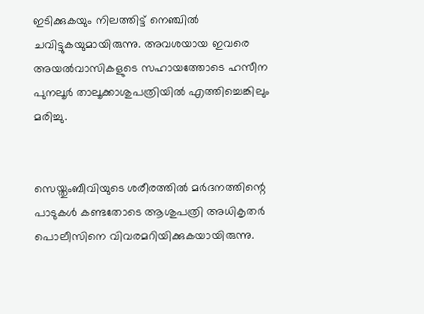ഇടിക്കുകയും നിലത്തിട്ട് നെഞ്ചിൽ ചവിട്ടുകയുമായിരുന്നു. അവശയായ ഇവരെ അയൽവാസികളുടെ സഹായത്തോടെ ഹസീന പുനലൂർ താലൂക്കാശുപത്രിയിൽ എത്തിച്ചെങ്കിലും മരിച്ചു.


സെയ്തുംബീവിയുടെ ശരീരത്തിൽ മർദനത്തിന്റെ പാടുകൾ കണ്ടതോടെ ആശുപത്രി അധികൃതർ പൊലീസിനെ വിവരമറിയിക്കുകയായിരുന്നു.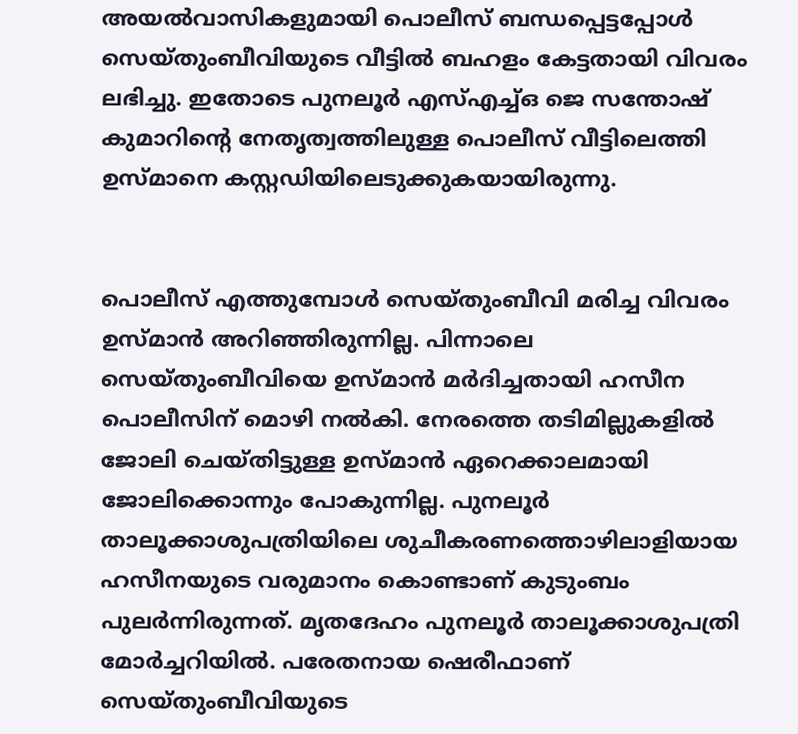അയൽവാസികളുമായി പൊലീസ് ബന്ധപ്പെട്ടപ്പോൾ സെയ്തുംബീവിയുടെ വീട്ടിൽ ബഹളം കേട്ടതായി വിവരം ലഭിച്ചു. ഇതോടെ പുനലൂർ എസ്എച്ച്ഒ ജെ സന്തോഷ് കുമാറിന്റെ നേതൃത്വത്തിലുള്ള പൊലീസ് വീട്ടിലെത്തി ഉസ്മാനെ കസ്റ്റഡിയിലെടുക്കുകയായിരുന്നു.


പൊലീസ് എത്തുമ്പോൾ സെയ്തുംബീവി മരിച്ച വിവരം ഉസ്മാൻ അറിഞ്ഞിരുന്നില്ല. പിന്നാലെ സെയ്തുംബീവിയെ ഉസ്മാൻ മർദിച്ചതായി ഹസീന പൊലീസിന് മൊഴി നൽകി. നേരത്തെ തടിമില്ലുകളിൽ ജോലി ചെയ്തിട്ടുള്ള ഉസ്മാൻ ഏറെക്കാലമായി ജോലിക്കൊന്നും പോകുന്നില്ല. പുനലൂർ താലൂക്കാശുപത്രിയിലെ ശുചീകരണത്തൊഴിലാളിയായ ഹസീനയുടെ വരുമാനം കൊണ്ടാണ് കുടുംബം പുലർന്നിരുന്നത്. മൃതദേഹം പുനലൂർ താലൂക്കാശുപത്രി മോർച്ചറിയിൽ. പരേതനായ ഷെരീഫാണ്‌ സെയ്തുംബീവിയുടെ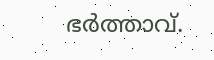ഭർത്താവ്‌.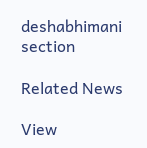deshabhimani section

Related News

View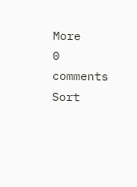More
0 comments
Sort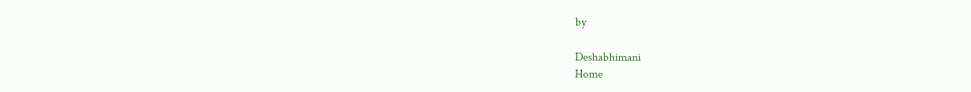by

Deshabhimani
Home